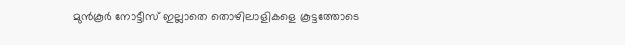മുൻകൂർ നോട്ടീസ് ഇല്ലാതെ തൊഴിലാളികളെ കൂട്ടത്തോടെ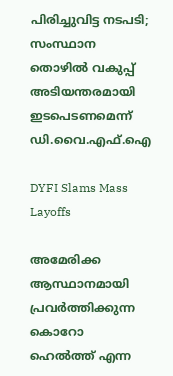പിരിച്ചുവിട്ട നടപടി; സംസ്ഥാന തൊഴിൽ വകുപ്പ് അടിയന്തരമായി ഇടപെടണമെന്ന് ഡി.വൈ.എഫ്.ഐ

DYFI Slams Mass Layoffs

അമേരിക്ക ആസ്ഥാനമായി പ്രവർത്തിക്കുന്ന കൊറോ ഹെൽത്ത് എന്ന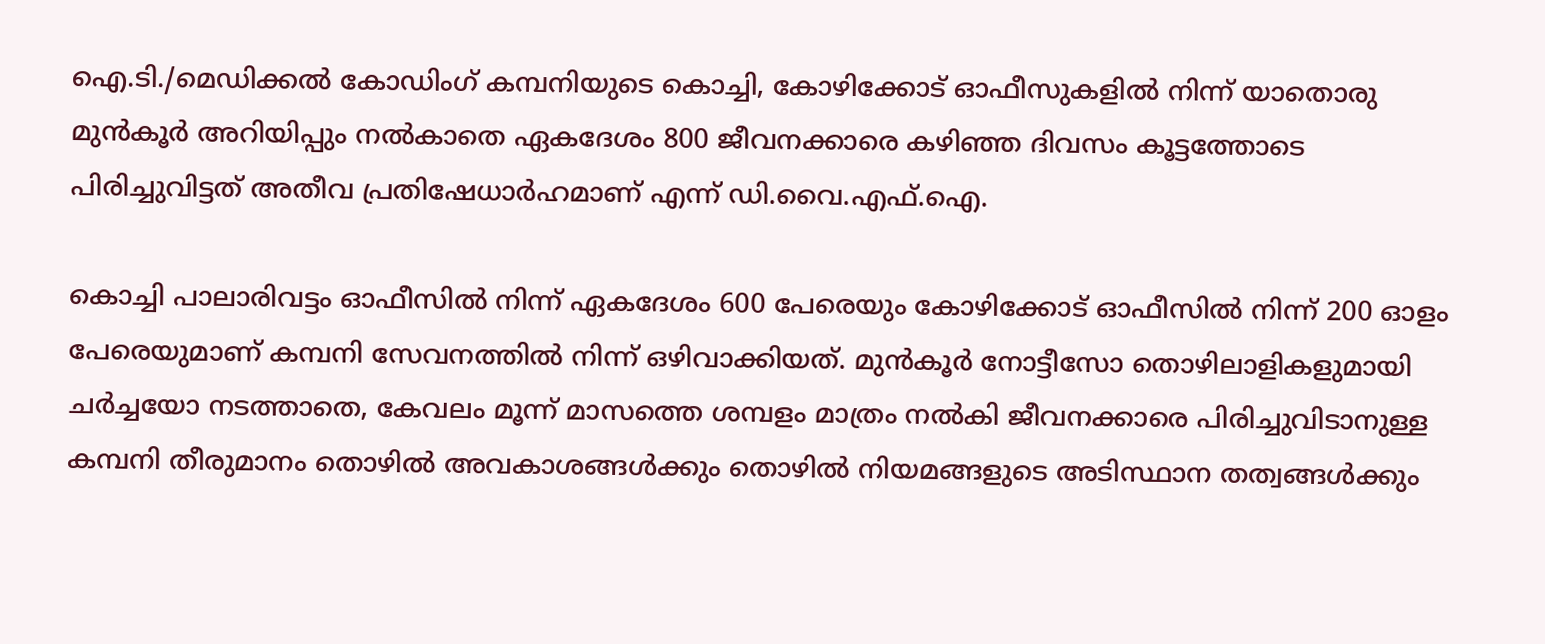ഐ.ടി./മെഡിക്കൽ കോഡിംഗ് കമ്പനിയുടെ കൊച്ചി, കോഴിക്കോട് ഓഫീസുകളിൽ നിന്ന് യാതൊരു മുൻകൂർ അറിയിപ്പും നൽകാതെ ഏകദേശം 800 ജീവനക്കാരെ കഴിഞ്ഞ ദിവസം കൂട്ടത്തോടെ പിരിച്ചുവിട്ടത് അതീവ പ്രതിഷേധാർഹമാണ് എന്ന് ഡി.വൈ.എഫ്.ഐ.

കൊച്ചി പാലാരിവട്ടം ഓഫീസിൽ നിന്ന് ഏകദേശം 600 പേരെയും കോഴിക്കോട് ഓഫീസിൽ നിന്ന് 200 ഓളം പേരെയുമാണ് കമ്പനി സേവനത്തിൽ നിന്ന് ഒഴിവാക്കിയത്. മുൻകൂർ നോട്ടീസോ തൊഴിലാളികളുമായി ചർച്ചയോ നടത്താതെ, കേവലം മൂന്ന് മാസത്തെ ശമ്പളം മാത്രം നൽകി ജീവനക്കാരെ പിരിച്ചുവിടാനുള്ള കമ്പനി തീരുമാനം തൊഴിൽ അവകാശങ്ങൾക്കും തൊഴിൽ നിയമങ്ങളുടെ അടിസ്ഥാന തത്വങ്ങൾക്കും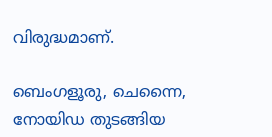വിരുദ്ധമാണ്.

ബെംഗളൂരു, ചെന്നൈ, നോയിഡ തുടങ്ങിയ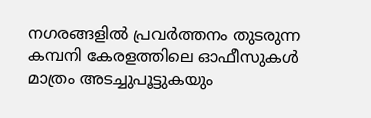നഗരങ്ങളിൽ പ്രവർത്തനം തുടരുന്ന കമ്പനി കേരളത്തിലെ ഓഫീസുകൾ മാത്രം അടച്ചുപൂട്ടുകയും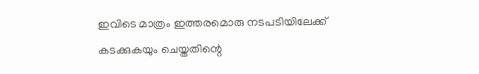ഇവിടെ മാത്രം ഇത്തരമൊരു നടപടിയിലേക്ക് കടക്കുകയും ചെയ്തതിന്റെ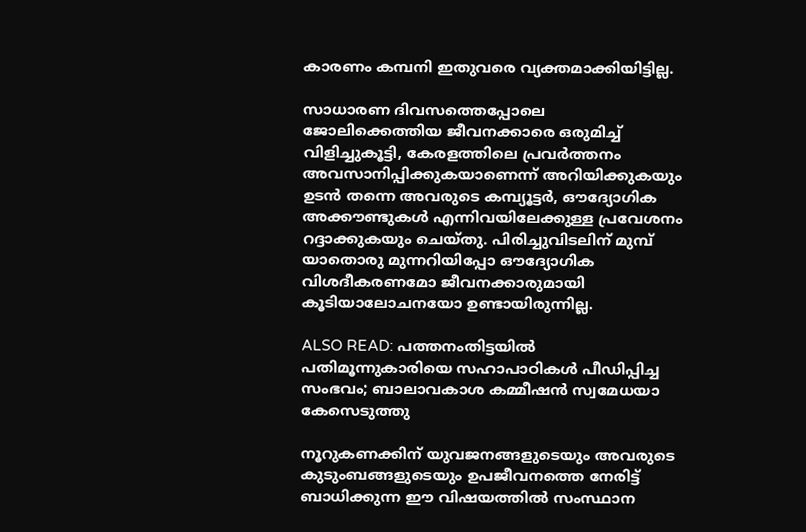കാരണം കമ്പനി ഇതുവരെ വ്യക്തമാക്കിയിട്ടില്ല.

സാധാരണ ദിവസത്തെപ്പോലെ ജോലിക്കെത്തിയ ജീവനക്കാരെ ഒരുമിച്ച് വിളിച്ചുകൂട്ടി, കേരളത്തിലെ പ്രവർത്തനം അവസാനിപ്പിക്കുകയാണെന്ന് അറിയിക്കുകയും ഉടൻ തന്നെ അവരുടെ കമ്പ്യൂട്ടർ, ഔദ്യോഗിക അക്കൗണ്ടുകൾ എന്നിവയിലേക്കുള്ള പ്രവേശനം റദ്ദാക്കുകയും ചെയ്തു. പിരിച്ചുവിടലിന് മുമ്പ് യാതൊരു മുന്നറിയിപ്പോ ഔദ്യോഗിക വിശദീകരണമോ ജീവനക്കാരുമായി കൂടിയാലോചനയോ ഉണ്ടായിരുന്നില്ല.

ALSO READ: പത്തനംതിട്ടയിൽ പതിമൂന്നുകാരിയെ സഹാപാഠികൾ പീഡിപ്പിച്ച സംഭവം; ബാലാവകാശ കമ്മീഷൻ സ്വമേധയാ കേസെടുത്തു

നൂറുകണക്കിന് യുവജനങ്ങളുടെയും അവരുടെ കുടുംബങ്ങളുടെയും ഉപജീവനത്തെ നേരിട്ട് ബാധിക്കുന്ന ഈ വിഷയത്തിൽ സംസ്ഥാന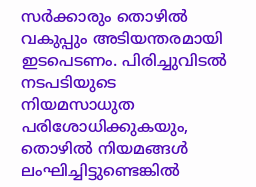സർക്കാരും തൊഴിൽ വകുപ്പും അടിയന്തരമായി ഇടപെടണം. പിരിച്ചുവിടൽ നടപടിയുടെ നിയമസാധുത പരിശോധിക്കുകയും, തൊഴിൽ നിയമങ്ങൾ ലംഘിച്ചിട്ടുണ്ടെങ്കിൽ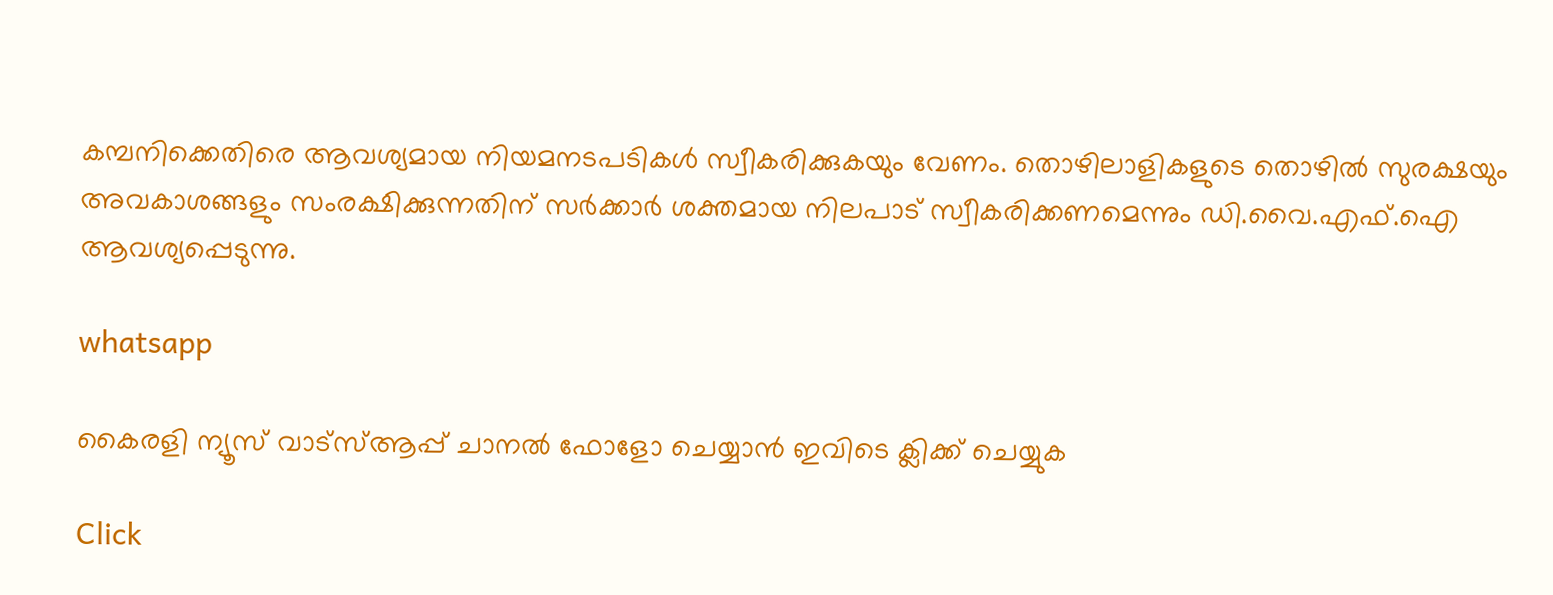കമ്പനിക്കെതിരെ ആവശ്യമായ നിയമനടപടികൾ സ്വീകരിക്കുകയും വേണം. തൊഴിലാളികളുടെ തൊഴിൽ സുരക്ഷയും അവകാശങ്ങളും സംരക്ഷിക്കുന്നതിന് സർക്കാർ ശക്തമായ നിലപാട് സ്വീകരിക്കണമെന്നും ഡി.വൈ.എഫ്.ഐ ആവശ്യപ്പെടുന്നു.

whatsapp

കൈരളി ന്യൂസ് വാട്‌സ്ആപ്പ് ചാനല്‍ ഫോളോ ചെയ്യാന്‍ ഇവിടെ ക്ലിക്ക് ചെയ്യുക

Click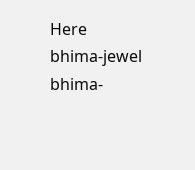Here
bhima-jewel
bhima-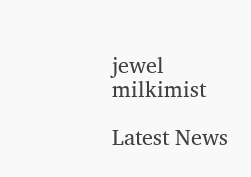jewel
milkimist

Latest News